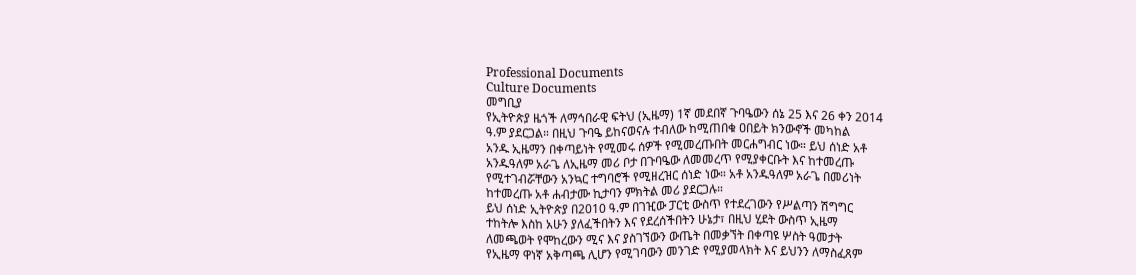Professional Documents
Culture Documents
መግቢያ
የኢትዮጵያ ዜጎች ለማኅበራዊ ፍትህ (ኢዜማ) 1ኛ መደበኛ ጉባዔውን ሰኔ 25 እና 26 ቀን 2014
ዓ.ም ያደርጋል። በዚህ ጉባዔ ይከናወናሉ ተብለው ከሚጠበቁ ዐበይት ክንውኖች መካከል
አንዱ ኢዜማን በቀጣይነት የሚመሩ ሰዎች የሚመረጡበት መርሐግብር ነው። ይህ ሰነድ አቶ
አንዱዓለም አራጌ ለኢዜማ መሪ ቦታ በጉባዔው ለመመረጥ የሚያቀርቡት እና ከተመረጡ
የሚተገብሯቸውን አንኳር ተግባሮች የሚዘረዝር ሰነድ ነው። አቶ አንዱዓለም አራጌ በመሪነት
ከተመረጡ አቶ ሐብታሙ ኪታባን ምክትል መሪ ያደርጋሉ።
ይህ ሰነድ ኢትዮጵያ በ2010 ዓ.ም በገዢው ፓርቲ ውስጥ የተደረገውን የሥልጣን ሽግግር
ተከትሎ እስከ አሁን ያለፈችበትን እና የደረሰችበትን ሁኔታ፣ በዚህ ሂደት ውስጥ ኢዜማ
ለመጫወት የሞከረውን ሚና እና ያስገኘውን ውጤት በመቃኘት በቀጣዩ ሦስት ዓመታት
የኢዜማ ዋነኛ አቅጣጫ ሊሆን የሚገባውን መንገድ የሚያመላክት እና ይህንን ለማስፈጸም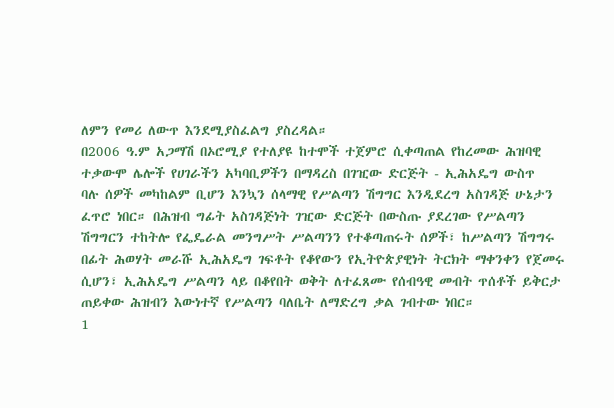ለምን የመሪ ለውጥ እንደሚያስፈልግ ያስረዳል።
በ2006 ዓ.ም አጋማሽ በኦሮሚያ የተለያዩ ከተሞች ተጀምሮ ሲቀጣጠል የከረመው ሕዝባዊ
ተቃውሞ ሌሎች የሀገራችን አካባቢዎችን በማዳረስ በገዢው ድርጅት - ኢሕአዴግ ውስጥ
ባሉ ሰዎች መካከልም ቢሆን እንኳን ሰላማዊ የሥልጣን ሽግግር እንዲደረግ አስገዳጅ ሁኔታን
ፈጥሮ ነበር። በሕዝብ ግፊት አስገዳጅነት ገዢው ድርጅት በውስጡ ያደረገው የሥልጣን
ሽግግርን ተከትሎ የፌዴራል መንግሥት ሥልጣንን የተቆጣጠሩት ሰዎች፣ ከሥልጣን ሽግግሩ
በፊት ሕወሃት መራሹ ኢሕአዴግ ገፍቶት የቆየውን የኢትዮጵያዊነት ትርክት ማቀንቀን የጀመሩ
ሲሆን፣ ኢሕአዴግ ሥልጣን ላይ በቆየበት ወቅት ለተፈጸሙ የሰብዓዊ መብት ጥሰቶች ይቅርታ
ጠይቀው ሕዝብን እውነተኛ የሥልጣን ባለቤት ለማድረግ ቃል ገብተው ነበር።
1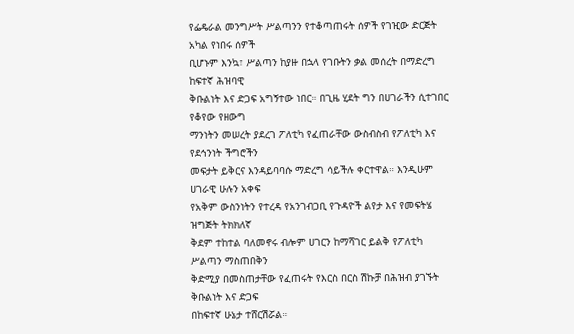የፌዴራል መንግሥት ሥልጣንን የተቆጣጠሩት ሰዎች የገዢው ድርጅት አካል የነበሩ ሰዎች
ቢሆኑም እንኳ፣ ሥልጣን ከያዙ በኋላ የገቡትን ቃል መሰረት በማድረግ ከፍተኛ ሕዝባዊ
ቅቡልነት እና ድጋፍ አግኝተው ነበር። በጊዜ ሂደት ግን በሀገራችን ሲተገበር የቆየው የዘውግ
ማንነትን መሠረት ያደረገ ፖለቲካ የፈጠራቸው ውስብስብ የፖለቲካ እና የደኅንነት ችግሮችን
መፍታት ይቅርና እንዳይባባሱ ማድረግ ሳይችሉ ቀርተዋል። እንዲሁም ሀገራዊ ሁሉን አቀፍ
የአቅም ውስንነትን የተረዳ የአንገብጋቢ የጉዳዮች ልየታ እና የመፍትሄ ዝግጅት ትክክለኛ
ቅደም ተከተል ባለመኖሩ ብሎም ሀገርን ከማሻገር ይልቅ የፖለቲካ ሥልጣን ማስጠበቅን
ቅድሚያ በመስጠታቸው የፈጠሩት የእርስ በርስ ሽኩቻ በሕዝብ ያገኙት ቅቡልነት እና ድጋፍ
በከፍተኛ ሁኔታ ተሸርሽሯል።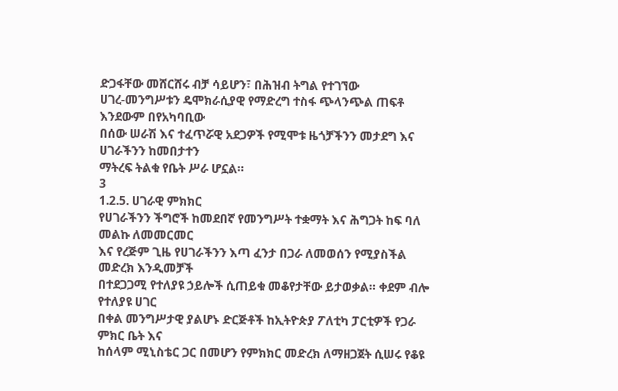ድጋፋቸው መሸርሸሩ ብቻ ሳይሆን፣ በሕዝብ ትግል የተገኘው
ሀገረ-መንግሥቱን ዴሞክራሲያዊ የማድረግ ተስፋ ጭላንጭል ጠፍቶ እንደውም በየአካባቢው
በሰው ሠራሽ እና ተፈጥሯዊ አደጋዎች የሚሞቱ ዜጎቻችንን መታደግ እና ሀገራችንን ከመበታተን
ማትረፍ ትልቁ የቤት ሥራ ሆኗል።
3
1.2.5. ሀገራዊ ምክክር
የሀገራችንን ችግሮች ከመደበኛ የመንግሥት ተቋማት እና ሕግጋት ከፍ ባለ መልኩ ለመመርመር
እና የረጅም ጊዜ የሀገራችንን እጣ ፈንታ በጋራ ለመወሰን የሚያስችል መድረክ እንዲመቻች
በተደጋጋሚ የተለያዩ ኃይሎች ሲጠይቁ መቆየታቸው ይታወቃል። ቀደም ብሎ የተለያዩ ሀገር
በቀል መንግሥታዊ ያልሆኑ ድርጅቶች ከኢትዮጵያ ፖለቲካ ፓርቲዎች የጋራ ምክር ቤት እና
ከሰላም ሚኒስቴር ጋር በመሆን የምክክር መድረክ ለማዘጋጀት ሲሠሩ የቆዩ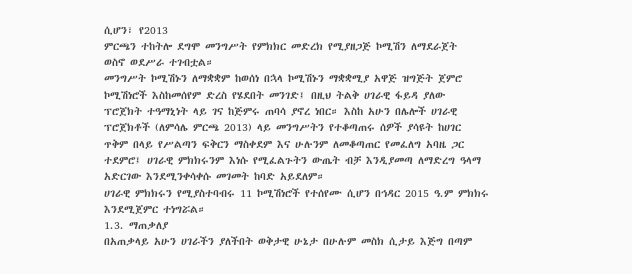ሲሆን፣ የ2013
ምርጫን ተከትሎ ደግሞ መንግሥት የምክክር መድረክ የሚያዘጋጅ ኮሚሽን ለማደራጀት
ወስኖ ወደሥራ ተገብቷል።
መንግሥት ኮሚሽኑን ለማቋቋም ከወሰነ በኋላ ኮሚሽኑን ማቋቋሚያ አዋጅ ዝግጅት ጀምሮ
ኮሚሽነሮች እስከመሰየም ድረስ የሄደበት መንገድ፤ በዚህ ትልቅ ሀገራዊ ፋይዳ ያለው
ፕሮጀክት ተዓማኒነት ላይ ገና ከጅምሩ ጠባሳ ያኖረ ነበር። እስከ አሁን በሌሎች ሀገራዊ
ፕሮጀክቶች (ለምሳሌ ምርጫ 2013) ላይ መንግሥትን የተቆጣጠሩ ሰዎች ያሳዩት ከሀገር
ጥቅም በላይ የሥልጣን ፍቅርን ማስቀደም እና ሁሉንም ለመቆጣጠር የመፈለግ አባዜ ጋር
ተደምሮ፤ ሀገራዊ ምክክሩንም እነሱ የሚፈልጉትን ውጤት ብቻ እንዲያመጣ ለማድረግ ዓላማ
አድርገው እንደሚንቀሳቀሱ መገመት ከባድ አይደለም።
ሀገራዊ ምክክሩን የሚያስተባብሩ 11 ኮሚሽነሮች የተሰየሙ ሲሆን በኅዳር 2015 ዓ.ም ምክክሩ
እንደሚጀምር ተነግሯል።
1.3. ማጠቃለያ
በአጠቃላይ አሁን ሀገራችን ያለችበት ወቅታዊ ሁኔታ በሁሉም መስክ ሲታይ እጅግ በጣም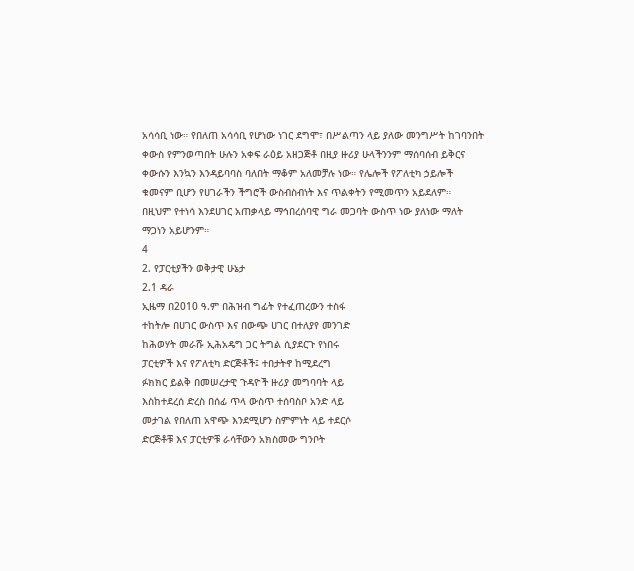አሳሳቢ ነው። የበለጠ አሳሳቢ የሆነው ነገር ደግሞ፣ በሥልጣን ላይ ያለው መንግሥት ከገባንበት
ቀውስ የምንወጣበት ሁሉን አቀፍ ራዕይ አዘጋጅቶ በዚያ ዙሪያ ሁላችንንም ማሰባሰብ ይቅርና
ቀውሱን እንኳን እንዳይባባስ ባለበት ማቆም አለመቻሉ ነው። የሌሎች የፖለቲካ ኃይሎች
ቁመናም ቢሆን የሀገራችን ችግሮች ውስብስብነት እና ጥልቀትን የሚመጥን አይደለም።
በዚህም የተነሳ እንደሀገር አጠቃላይ ማኅበረሰባዊ ግራ መጋባት ውስጥ ነው ያለነው ማለት
ማጋነን አይሆንም።
4
2. የፓርቲያችን ወቅታዊ ሁኔታ
2.1 ዳራ
ኢዜማ በ2010 ዓ.ም በሕዝብ ግፊት የተፈጠረውን ተስፋ
ተከትሎ በሀገር ውስጥ እና በውጭ ሀገር በተለያየ መንገድ
ከሕወሃት መራሹ ኢሕአዴግ ጋር ትግል ሲያደርጉ የነበሩ
ፓርቲዎች እና የፖለቲካ ድርጅቶች፤ ተበታትኖ ከሚደረግ
ፉክክር ይልቅ በመሠረታዊ ጉዳዮች ዙሪያ መግባባት ላይ
እስከተደረሰ ድረስ በሰፊ ጥላ ውስጥ ተሰባስቦ አንድ ላይ
መታገል የበለጠ አዋጭ እንደሚሆን ስምምነት ላይ ተደርሶ
ድርጅቶቹ እና ፓርቲዎቹ ራሳቸውን አክስመው ግንቦት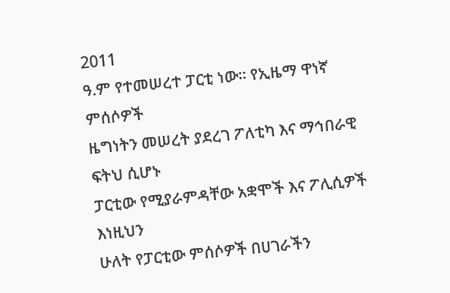2011
ዓ.ም የተመሠረተ ፓርቲ ነው። የኢዜማ ዋነኛ ምሰሶዎች
ዜግነትን መሠረት ያደረገ ፖለቲካ እና ማኅበራዊ ፍትህ ሲሆኑ
ፓርቲው የሚያራምዳቸው አቋሞች እና ፖሊሲዎች እነዚህን
ሁለት የፓርቲው ምሰሶዎች በሀገራችን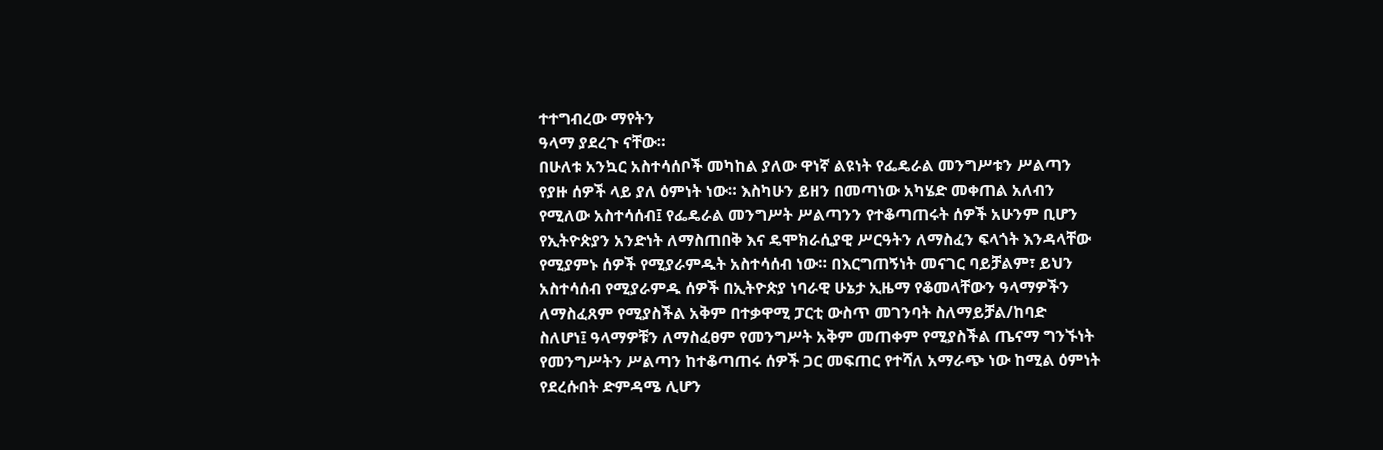ተተግብረው ማየትን
ዓላማ ያደረጉ ናቸው።
በሁለቱ አንኳር አስተሳሰቦች መካከል ያለው ዋነኛ ልዩነት የፌዴራል መንግሥቱን ሥልጣን
የያዙ ሰዎች ላይ ያለ ዕምነት ነው። እስካሁን ይዘን በመጣነው አካሄድ መቀጠል አለብን
የሚለው አስተሳሰብ፤ የፌዴራል መንግሥት ሥልጣንን የተቆጣጠሩት ሰዎች አሁንም ቢሆን
የኢትዮጵያን አንድነት ለማስጠበቅ እና ዴሞክራሲያዊ ሥርዓትን ለማስፈን ፍላጎት እንዳላቸው
የሚያምኑ ሰዎች የሚያራምዱት አስተሳሰብ ነው። በእርግጠኝነት መናገር ባይቻልም፣ ይህን
አስተሳሰብ የሚያራምዱ ሰዎች በኢትዮጵያ ነባራዊ ሁኔታ ኢዜማ የቆመላቸውን ዓላማዎችን
ለማስፈጸም የሚያስችል አቅም በተቃዋሚ ፓርቲ ውስጥ መገንባት ስለማይቻል/ከባድ
ስለሆነ፤ ዓላማዎቹን ለማስፈፀም የመንግሥት አቅም መጠቀም የሚያስችል ጤናማ ግንኙነት
የመንግሥትን ሥልጣን ከተቆጣጠሩ ሰዎች ጋር መፍጠር የተሻለ አማራጭ ነው ከሚል ዕምነት
የደረሱበት ድምዳሜ ሊሆን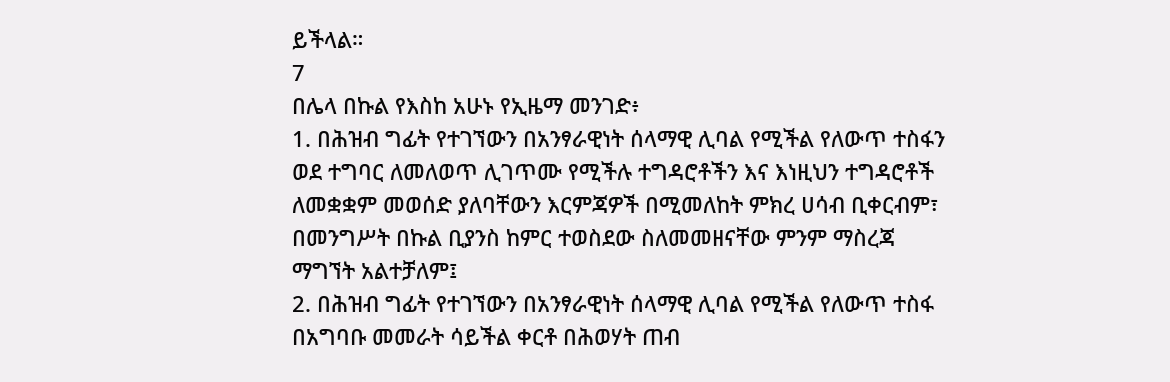ይችላል።
7
በሌላ በኩል የእስከ አሁኑ የኢዜማ መንገድ፥
1. በሕዝብ ግፊት የተገኘውን በአንፃራዊነት ሰላማዊ ሊባል የሚችል የለውጥ ተስፋን
ወደ ተግባር ለመለወጥ ሊገጥሙ የሚችሉ ተግዳሮቶችን እና እነዚህን ተግዳሮቶች
ለመቋቋም መወሰድ ያለባቸውን እርምጃዎች በሚመለከት ምክረ ሀሳብ ቢቀርብም፣
በመንግሥት በኩል ቢያንስ ከምር ተወስደው ስለመመዘናቸው ምንም ማስረጃ
ማግኘት አልተቻለም፤
2. በሕዝብ ግፊት የተገኘውን በአንፃራዊነት ሰላማዊ ሊባል የሚችል የለውጥ ተስፋ
በአግባቡ መመራት ሳይችል ቀርቶ በሕወሃት ጠብ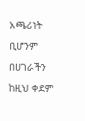አጫሪነት ቢሆንም በሀገራችን
ከዚህ ቀደም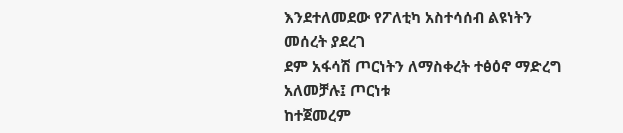እንደተለመደው የፖለቲካ አስተሳሰብ ልዩነትን መሰረት ያደረገ
ደም አፋሳሽ ጦርነትን ለማስቀረት ተፅዕኖ ማድረግ አለመቻሉ፤ ጦርነቱ
ከተጀመረም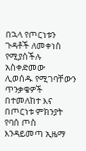በኋላ የጦርነቱን ጉዳቶች ለመቀነስ የሚያስችሉ አስቀድመው
ሊወሰዱ የሚገባቸውን ጥንቃቄዎች በተመለከተ እና በጦርነቱ ምክንያት
የባሰ ጦስ እንዳይመጣ ኢዜማ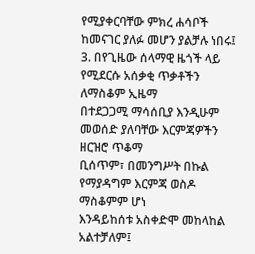የሚያቀርባቸው ምክረ ሐሳቦች
ከመናገር ያለፉ መሆን ያልቻሉ ነበሩ፤
3. በየጊዜው ሰላማዊ ዜጎች ላይ የሚደርሱ አሰቃቂ ጥቃቶችን ለማስቆም ኢዜማ
በተደጋጋሚ ማሳሰቢያ እንዲሁም መወሰድ ያለባቸው እርምጃዎችን ዘርዝሮ ጥቆማ
ቢሰጥም፣ በመንግሥት በኩል የማያዳግም እርምጃ ወስዶ ማስቆምም ሆነ
እንዳይከሰቱ አስቀድሞ መከላከል አልተቻለም፤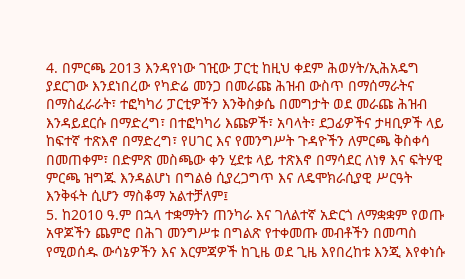4. በምርጫ 2013 እንዳየነው ገዢው ፓርቲ ከዚህ ቀደም ሕወሃት/ኢሕአዴግ
ያደርገው እንደነበረው የካድሬ መንጋ በመራጩ ሕዝብ ውስጥ በማሰማራትና
በማስፈራራት፣ ተፎካካሪ ፓርቲዎችን እንቅስቃሴ በመግታት ወደ መራጩ ሕዝብ
እንዳይደርሱ በማድረግ፣ በተፎካካሪ እጩዎች፣ አባላት፣ ደጋፊዎችና ታዛቢዎች ላይ
ከፍተኛ ተጽእኖ በማድረግ፣ የሀገር እና የመንግሥት ጉዳዮችን ለምርጫ ቅስቀሳ
በመጠቀም፣ በድምጽ መስጫው ቀን ሂደቱ ላይ ተጽእኖ በማሳደር ለነፃ እና ፍትሃዊ
ምርጫ ዝግጁ እንዳልሆነ በግልፅ ሲያረጋግጥ እና ለዴሞክራሲያዊ ሥርዓት
እንቅፋት ሲሆን ማስቆማ አልተቻለም፤
5. ከ2010 ዓ.ም በኋላ ተቋማትን ጠንካራ እና ገለልተኛ አድርጎ ለማቋቋም የወጡ
አዋጆችን ጨምሮ በሕገ መንግሥቱ በግልጽ የተቀመጡ መብቶችን በመጣስ
የሚወሰዱ ውሳኔዎችን እና እርምጃዎች ከጊዜ ወደ ጊዜ እየበረከቱ እንጂ እየቀነሱ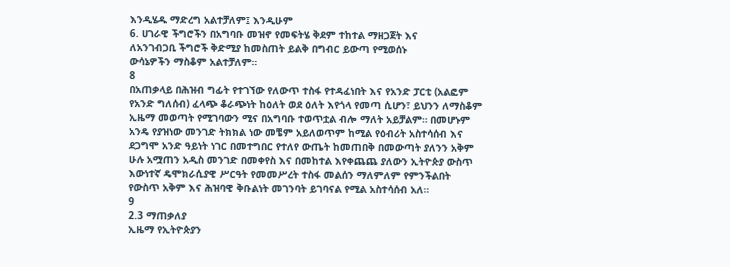እንዲሄዱ ማድረግ አልተቻለም፤ እንዲሁም
6. ሀገራዊ ችግሮችን በአግባቡ መዝኖ የመፍትሄ ቅደም ተከተል ማዘጋጀት እና
ለአንገብጋቢ ችግሮች ቅድሚያ ከመስጠት ይልቅ በግብር ይውጣ የሚወሰኑ
ውሳኔዎችን ማስቆም አልተቻለም።
8
በአጠቃላይ በሕዝብ ግፊት የተገኘው የለውጥ ተስፋ የተዳፈነበት እና የአንድ ፓርቲ (አልፎም
የአንድ ግለሰብ) ፈላጭ ቆራጭነት ከዕለት ወደ ዕለት እየጎላ የመጣ ሲሆን፣ ይህንን ለማስቆም
ኢዜማ መወጣት የሚገባውን ሚና በአግባቡ ተወጥቷል ብሎ ማለት አይቻልም። በመሆኑም
አንዴ የያዝነው መንገድ ትክክል ነው መቼም አይለወጥም ከሚል የዕብሪት አስተሳሰብ እና
ደጋግሞ አንድ ዓይነት ነገር በመተግበር የተለየ ውጤት ከመጠበቅ በመውጣት ያለንን አቅም
ሁሉ አሟጠን አዲስ መንገድ በመቀየስ እና በመከተል እየቀጨጨ ያለውን ኢትዮጵያ ውስጥ
እውነተኛ ዴሞክራሲያዊ ሥርዓት የመመሥረት ተስፋ መልሰን ማለምለም የምንችልበት
የውስጥ አቅም እና ሕዝባዊ ቅቡልነት መገንባት ይገባናል የሚል አስተሳሰብ አለ።
9
2.3 ማጠቃለያ
ኢዜማ የኢትዮጵያን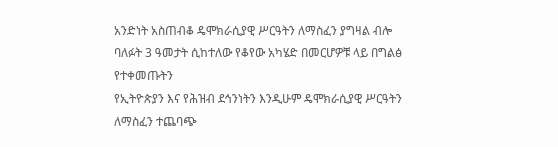አንድነት አስጠብቆ ዴሞክራሲያዊ ሥርዓትን ለማስፈን ያግዛል ብሎ
ባለፉት 3 ዓመታት ሲከተለው የቆየው አካሄድ በመርሆዎቹ ላይ በግልፅ የተቀመጡትን
የኢትዮጵያን እና የሕዝብ ደኅንነትን እንዲሁም ዴሞክራሲያዊ ሥርዓትን ለማስፈን ተጨባጭ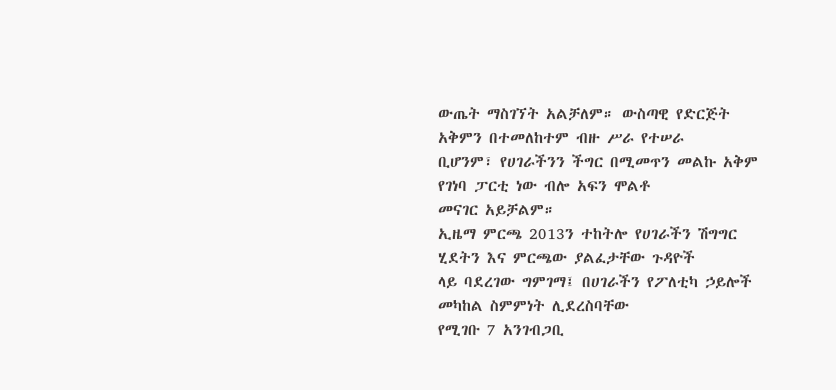ውጤት ማስገኘት አልቻለም። ውስጣዊ የድርጅት አቅምን በተመለከተም ብዙ ሥራ የተሠራ
ቢሆንም፣ የሀገራችንን ችግር በሚመጥን መልኩ አቅም የገነባ ፓርቲ ነው ብሎ አፍን ሞልቶ
መናገር አይቻልም።
ኢዜማ ምርጫ 2013ን ተከትሎ የሀገራችን ሽግግር ሂደትን እና ምርጫው ያልፈታቸው ጉዳዮች
ላይ ባደረገው ግምገማ፤ በሀገራችን የፖለቲካ ኃይሎች መካከል ስምምነት ሊደረስባቸው
የሚገቡ 7 አንገብጋቢ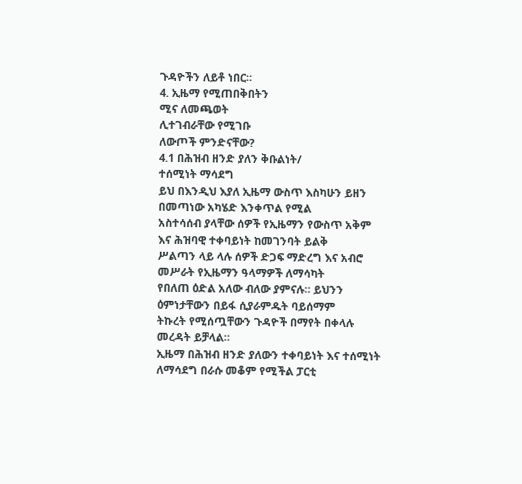ጉዳዮችን ለይቶ ነበር።
4. ኢዜማ የሚጠበቅበትን
ሚና ለመጫወት
ሊተገብራቸው የሚገቡ
ለውጦች ምንድናቸው?
4.1 በሕዝብ ዘንድ ያለን ቅቡልነት/
ተሰሚነት ማሳደግ
ይህ በእንዲህ እያለ ኢዜማ ውስጥ እስካሁን ይዘን በመጣነው አካሄድ እንቀጥል የሚል
አስተሳሰብ ያላቸው ሰዎች የኢዜማን የውስጥ አቅም እና ሕዝባዊ ተቀባይነት ከመገንባት ይልቅ
ሥልጣን ላይ ላሉ ሰዎች ድጋፍ ማድረግ እና አብሮ መሥራት የኢዜማን ዓላማዎች ለማሳካት
የበለጠ ዕድል አለው ብለው ያምናሉ። ይህንን ዕምነታቸውን በይፋ ሲያራምዱት ባይሰማም
ትኩረት የሚሰጧቸውን ጉዳዮች በማየት በቀላሉ መረዳት ይቻላል።
ኢዜማ በሕዝብ ዘንድ ያለውን ተቀባይነት እና ተሰሚነት ለማሳደግ በራሱ መቆም የሚችል ፓርቲ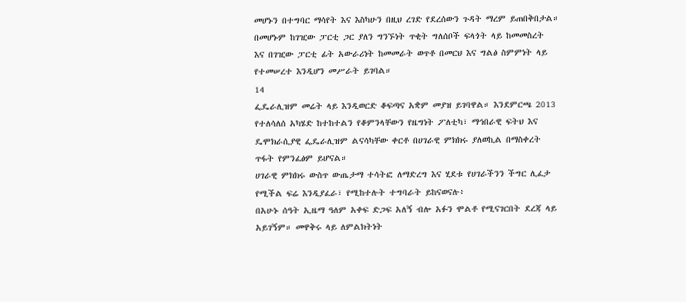መሆኑን በተግባር ማሳየት እና እስካሁን በዚህ ረገድ የደረሰውን ጉዳት ማረም ይጠበቅበታል።
በመሆኑም ከገዢው ፓርቲ ጋር ያለን ግንኙነት ጥቂት ግለሰቦች ፍላጎት ላይ ከመመስረት
እና በገዢው ፓርቲ ፊት አውራሪነት ከመመራት ወጥቶ በመርህ እና ግልፅ ስምምነት ላይ
የተመሠረተ እንዲሆን መሥራት ይገባል።
14
ፌዴራሊዝም መሬት ላይ እንዲወርድ ቆፍጣና አቋም መያዝ ይገባዋል። እንደምርጫ 2013
የተለሳለሰ አካሄድ ከተከተልን የቆምንላቸውን የዜግነት ፖለቲካ፣ ማኅበራዊ ፍትህ እና
ዴሞክራሲያዊ ፌዴራሊዝም ልናሳካቸው ቀርቶ በሀገራዊ ምክክሩ ያለወኪል በማስቀረት
ጥፋት የምንፈፅም ይሆናል።
ሀገራዊ ምክክሩ ውስጥ ውጤታማ ተሳትፎ ለማድረግ እና ሂደቱ የሀገራችንን ችግር ሊፈታ
የሚችል ፍሬ እንዲያፈራ፣ የሚከተሉት ተግባራት ይከናወናሉ፥
በአሁኑ ሰዓት ኢዜማ ዓለም አቀፍ ድጋፍ አለኝ ብሎ አፉን ሞልቶ የሚናገርበት ደረጃ ላይ
አይገኝም። መዋቅሩ ላይ ለምልክትነት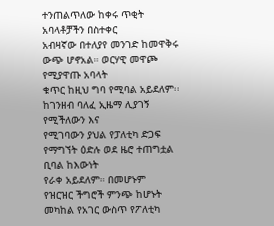ተንጠልጥለው ከቀሩ ጥቂት አባላቶቻችን በስተቀር
አብዛኛው በተለያየ መንገድ ከመዋቅሩ ውጭ ሆኖአል። ወርሃዊ መዋጮ የሚያዋጡ አባላት
ቁጥር ከዚህ ግባ የሚባል አይደለም፡፡ ከገንዘብ ባለፈ ኢዜማ ሊያገኝ የሚችለውን እና
የሚገባውን ያህል የፓለቲካ ድጋፍ የማግኘት ዕድሉ ወደ ዜሮ ተጠግቷል ቢባል ከእውነት
የራቀ አይደለም። በመሆኑም
የዝርዝር ችግሮች ምንጭ ከሆኑት መካከል የአገር ውስጥ የፖለቲካ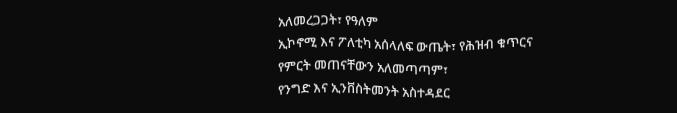አለመረጋጋት፣ የዓለም
ኢኮኖሚ እና ፖለቲካ አሰላለፍ ውጤት፣ የሕዝብ ቁጥርና የምርት መጠናቸውን አለመጣጣም፣
የንግድ እና ኢንቨስትመንት አስተዳደር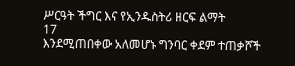ሥርዓት ችግር እና የኢንዱስትሪ ዘርፍ ልማት
17
እንደሚጠበቀው አለመሆኑ ግንባር ቀደም ተጠቃሾች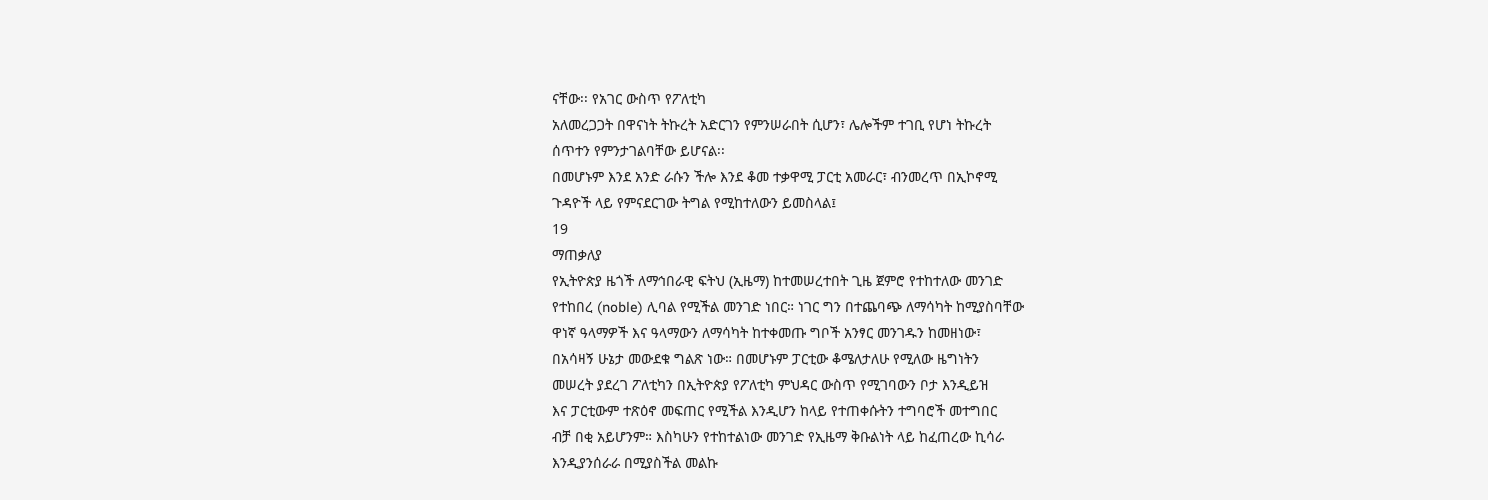ናቸው፡፡ የአገር ውስጥ የፖለቲካ
አለመረጋጋት በዋናነት ትኩረት አድርገን የምንሠራበት ሲሆን፣ ሌሎችም ተገቢ የሆነ ትኩረት
ሰጥተን የምንታገልባቸው ይሆናል፡፡
በመሆኑም እንደ አንድ ራሱን ችሎ እንደ ቆመ ተቃዋሚ ፓርቲ አመራር፣ ብንመረጥ በኢኮኖሚ
ጉዳዮች ላይ የምናደርገው ትግል የሚከተለውን ይመስላል፤
19
ማጠቃለያ
የኢትዮጵያ ዜጎች ለማኅበራዊ ፍትህ (ኢዜማ) ከተመሠረተበት ጊዜ ጀምሮ የተከተለው መንገድ
የተከበረ (noble) ሊባል የሚችል መንገድ ነበር። ነገር ግን በተጨባጭ ለማሳካት ከሚያስባቸው
ዋነኛ ዓላማዎች እና ዓላማውን ለማሳካት ከተቀመጡ ግቦች አንፃር መንገዱን ከመዘነው፣
በአሳዛኝ ሁኔታ መውደቁ ግልጽ ነው። በመሆኑም ፓርቲው ቆሜለታለሁ የሚለው ዜግነትን
መሠረት ያደረገ ፖለቲካን በኢትዮጵያ የፖለቲካ ምህዳር ውስጥ የሚገባውን ቦታ እንዲይዝ
እና ፓርቲውም ተጽዕኖ መፍጠር የሚችል እንዲሆን ከላይ የተጠቀሱትን ተግባሮች መተግበር
ብቻ በቂ አይሆንም። እስካሁን የተከተልነው መንገድ የኢዜማ ቅቡልነት ላይ ከፈጠረው ኪሳራ
እንዲያንሰራራ በሚያስችል መልኩ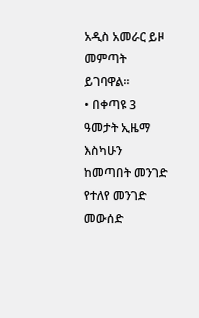አዲስ አመራር ይዞ መምጣት ይገባዋል።
• በቀጣዩ 3 ዓመታት ኢዜማ እስካሁን ከመጣበት መንገድ የተለየ መንገድ መውሰድ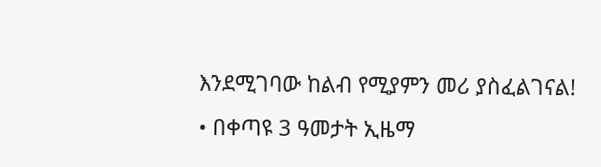እንደሚገባው ከልብ የሚያምን መሪ ያስፈልገናል!
• በቀጣዩ 3 ዓመታት ኢዜማ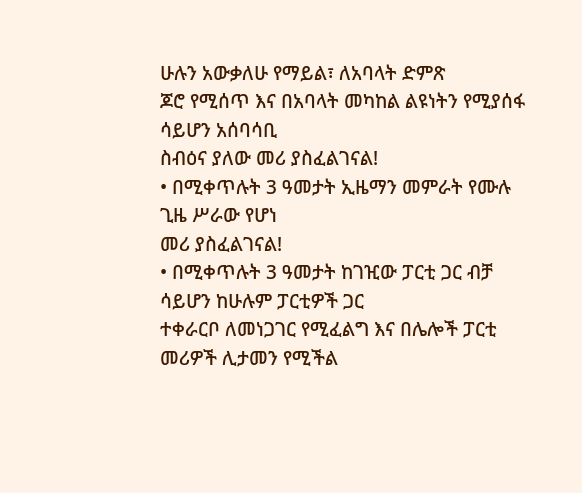ሁሉን አውቃለሁ የማይል፣ ለአባላት ድምጽ
ጆሮ የሚሰጥ እና በአባላት መካከል ልዩነትን የሚያሰፋ ሳይሆን አሰባሳቢ
ስብዕና ያለው መሪ ያስፈልገናል!
• በሚቀጥሉት 3 ዓመታት ኢዜማን መምራት የሙሉ ጊዜ ሥራው የሆነ
መሪ ያስፈልገናል!
• በሚቀጥሉት 3 ዓመታት ከገዢው ፓርቲ ጋር ብቻ ሳይሆን ከሁሉም ፓርቲዎች ጋር
ተቀራርቦ ለመነጋገር የሚፈልግ እና በሌሎች ፓርቲ መሪዎች ሊታመን የሚችል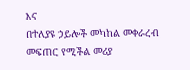እና
በተለያዩ ኃይሎች መካከል መቀራረብ መፍጠር የሚችል መሪያ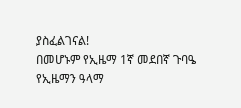ያስፈልገናል!
በመሆኑም የኢዜማ 1ኛ መደበኛ ጉባዔ የኢዜማን ዓላማ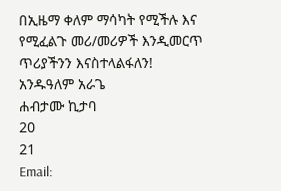በኢዜማ ቀለም ማሳካት የሚችሉ እና
የሚፈልጉ መሪ/መሪዎች እንዲመርጥ ጥሪያችንን እናስተላልፋለን!
አንዱዓለም አራጌ
ሐብታሙ ኪታባ
20
21
Email: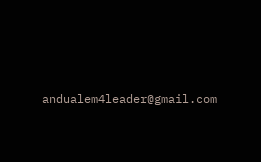andualem4leader@gmail.com